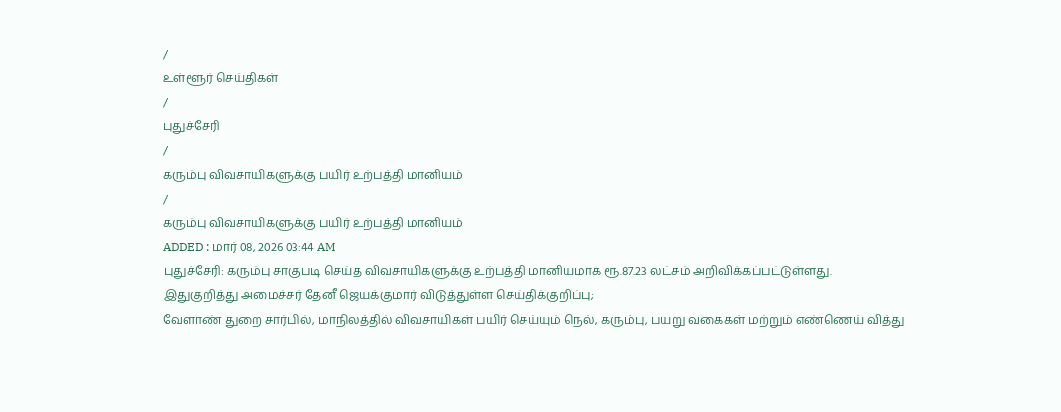/
உள்ளூர் செய்திகள்
/
புதுச்சேரி
/
கரும்பு விவசாயிகளுக்கு பயிர் உற்பத்தி மானியம்
/
கரும்பு விவசாயிகளுக்கு பயிர் உற்பத்தி மானியம்
ADDED : மார் 08, 2026 03:44 AM
புதுச்சேரி: கரும்பு சாகுபடி செய்த விவசாயிகளுக்கு உற்பத்தி மானியமாக ரூ.87.23 லட்சம் அறிவிக்கப்பட்டுள்ளது.
இதுகுறித்து அமைச்சர் தேனீ ஜெயக்குமார் விடுத்துள்ள செய்திக்குறிப்பு;
வேளாண் துறை சார்பில், மாநிலத்தில் விவசாயிகள் பயிர் செய்யும் நெல், கரும்பு, பயறு வகைகள் மற்றும் எண்ணெய் வித்து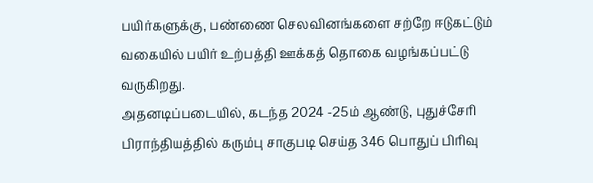பயிர்களுக்கு, பண்ணை செலவினங்களை சற்றே ஈடுகட்டும் வகையில் பயிர் உற்பத்தி ஊக்கத் தொகை வழங்கப்பட்டு வருகிறது.
அதனடிப்படையில், கடந்த 2024 -25ம் ஆண்டு, புதுச்சேரி பிராந்தியத்தில் கரும்பு சாகுபடி செய்த 346 பொதுப் பிரிவு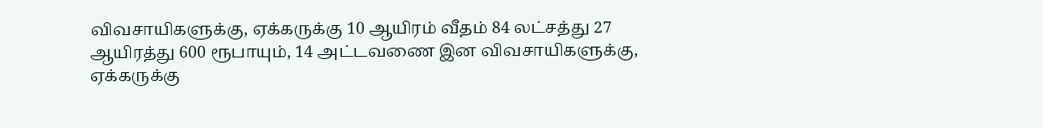விவசாயிகளுக்கு, ஏக்கருக்கு 10 ஆயிரம் வீதம் 84 லட்சத்து 27 ஆயிரத்து 600 ரூபாயும், 14 அட்டவணை இன விவசாயிகளுக்கு, ஏக்கருக்கு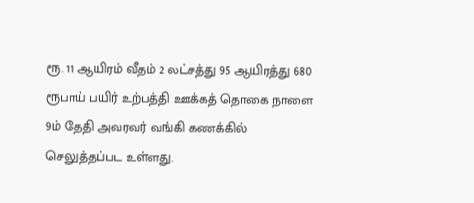ரூ. 11 ஆயிரம் வீதம் 2 லட்சத்து 95 ஆயிரத்து 680 ரூபாய் பயிர் உற்பத்தி ஊக்கத் தொகை நாளை 9ம் தேதி அவரவர் வங்கி கணக்கில் செலுத்தப்பட உள்ளது.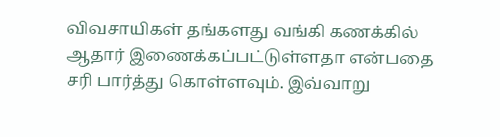விவசாயிகள் தங்களது வங்கி கணக்கில் ஆதார் இணைக்கப்பட்டுள்ளதா என்பதை சரி பார்த்து கொள்ளவும். இவ்வாறு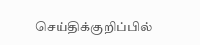செய்திக்குறிப்பில்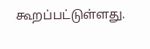கூறப்பட்டுள்ளது.